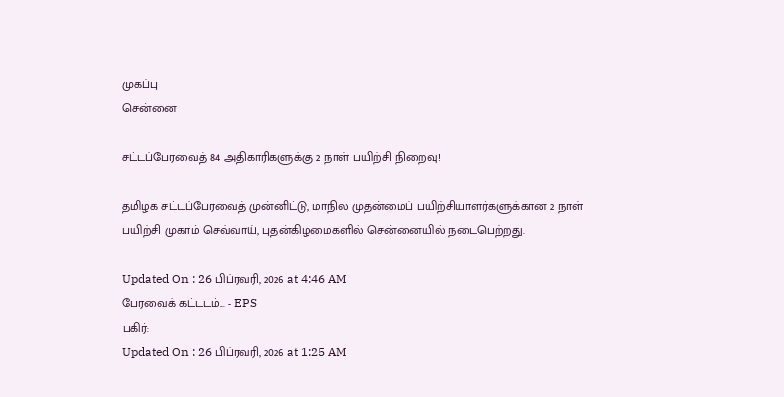முகப்பு
சென்னை

சட்டப்பேரவைத் 84 அதிகாரிகளுக்கு 2 நாள் பயிற்சி நிறைவு!

தமிழக சட்டப்பேரவைத் முன்னிட்டு, மாநில முதன்மைப் பயிற்சியாளர்களுக்கான 2 நாள் பயிற்சி முகாம் செவ்வாய், புதன்கிழமைகளில் சென்னையில் நடைபெற்றது.

Updated On : 26 பிப்ரவரி, 2026 at 4:46 AM
பேரவைக் கட்டடம்... - EPS
பகிர்:
Updated On : 26 பிப்ரவரி, 2026 at 1:25 AM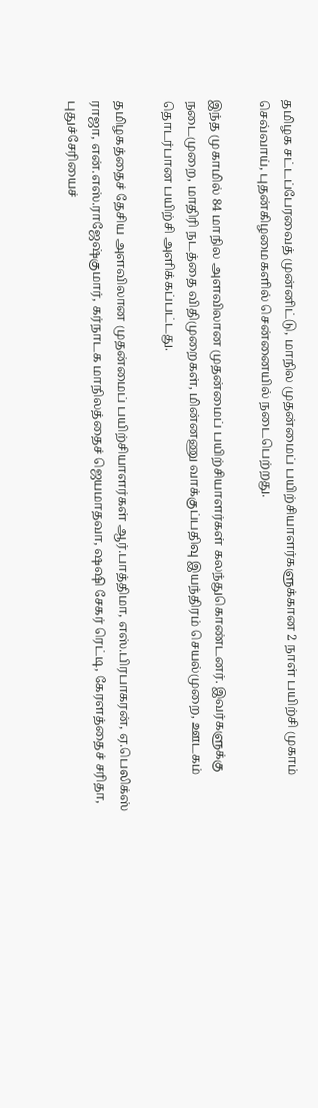தமிழக சட்டப்பேரவைத் முன்னிட்டு, மாநில முதன்மைப் பயிற்சியாளர்களுக்கான 2 நாள் பயிற்சி முகாம் செவ்வாய், புதன்கிழமைகளில் சென்னையில் நடைபெற்றது.

இந்த முகாமில் 84 மாநில அளவிலான முதன்மைப் பயிற்சியாளர்கள் கலந்துகொண்டனர். இவர்களுக்கு நடைமுறை, மாதிரி நடத்தை விதிமுறைகள், மின்னணு வாக்குப்பதிவு இயந்திரம் செயல்முறை, ஊடகம் தொடர்பான பயிற்சி அளிக்கப்பட்டது.

தமிழகத்தைச் தேசிய அளவிலான முதன்மைப் பயிற்சியாளர்கள் ஆர்.பாத்திமா, எஸ்.பிரபாகரன், ஏ.பெலிக்ஸ் ராஜா, என்.எஸ்.ராஜேஷ்குமார், கர்நாடக மாநிலத்தைச் ஜெயமாதவா, ஷஷி சேகர் ரெட்டி, கேரளத்தைச் சரிதா, புதுச்சேரியைச்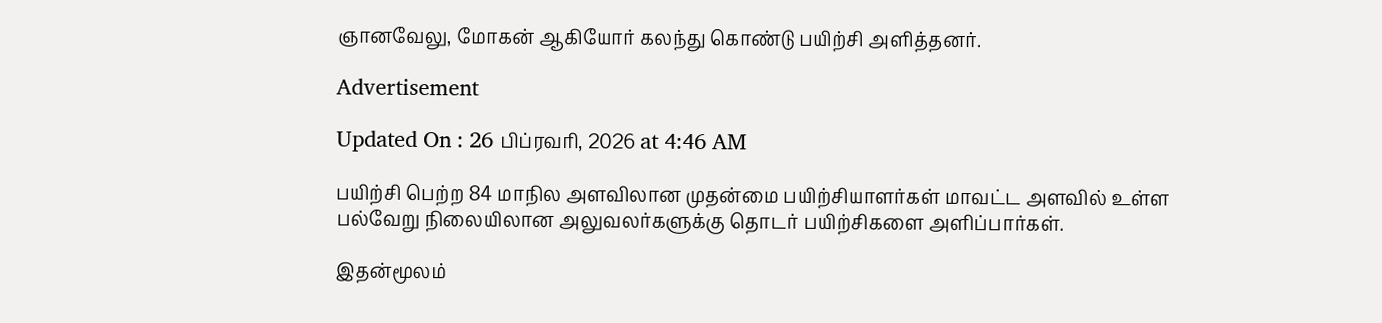ஞானவேலு, மோகன் ஆகியோர் கலந்து கொண்டு பயிற்சி அளித்தனர்.

Advertisement

Updated On : 26 பிப்ரவரி, 2026 at 4:46 AM

பயிற்சி பெற்ற 84 மாநில அளவிலான முதன்மை பயிற்சியாளர்கள் மாவட்ட அளவில் உள்ள பல்வேறு நிலையிலான அலுவலர்களுக்கு தொடர் பயிற்சிகளை அளிப்பார்கள்.

இதன்மூலம்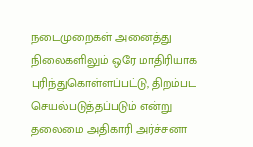நடைமுறைகள் அனைத்து நிலைகளிலும் ஒரே மாதிரியாக புரிந்துகொள்ளப்பட்டு, திறம்பட செயல்படுத்தப்படும் என்று தலைமை அதிகாரி அர்ச்சனா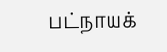பட்நாயக்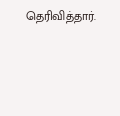தெரிவித்தார்.